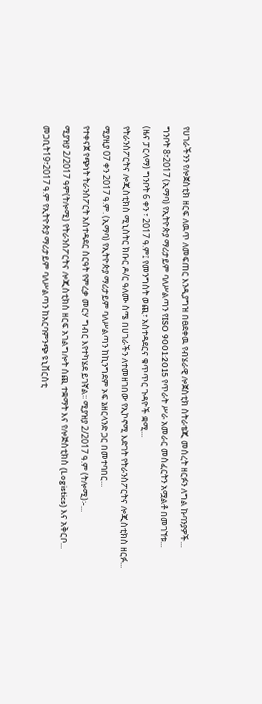የሀገራችንን የሎጀስቲክ ዘርፍ ለዉጥ ለመፍጠር እንዲያግዝ በፀደቀዉ የብሄራዊ ሎጀስቲክ ስትራቴጂ መሰረት ዘርፉን ለግል ኩባንያዎች...
ግንቦት 8፣2017 (ኢማባ) የኢትዮጵያ ማሪታይም ባለሥልጣን የISO 9001:2015 የጥራት ሥራ አመራር መስፈርትን አሟልቶ በመገኘቱ...
(ዜና ፓርላማ) ግንቦት 6 ቀን ፣ 2017 ዓ.ም፤ የመንግስት ወጪ፣ አስተዳደርና ቁጥጥር ጉዳዮች ቋሚ...
የትራንስፖርትና ሎጂስቲክስ ሚኒስትር ክቡር ዶ/ር ዓለሙ ስሜ በሀገራችን ለተመዘገበው የኢኮኖሚ እድገት የትራንስፖርትና ሎጂስቲክስ ዘርፉ...
ሚያዚያ 07 ቀን 2017 ዓ.ም. (ኢማባ) የኢትዮጵያ ማሪታይም ባለሥልጣን ከኪንግደም ኦፍ ኔዘርላንድ ጋር በመተባበር...
የተቀናጀ የጭነት ትራንስፖርት አስተዳደር ስርዓት የምረቃ መርሃ ግብር እየተካሄደ ይገኛል፡፡ ሚያዝያ 2/2017 ዓ.ም (ትሎሚ)፡-...
ሚያዝያ 2/2017 ዓም(ትሎሚ) የትራንስፖርትና ሎጂስቲክስ ዘርፍ አገልግሎት ሰጪ ተቋማት እና የሎጅስቲክስ (Logistics) እና አቅርቦ...
መጋቢት19፣2017 ዓ.ም የኢትዮጵያ ማሪታይም ባለሥልጣን ከአርባምንጭ ዩኒቨርስቲ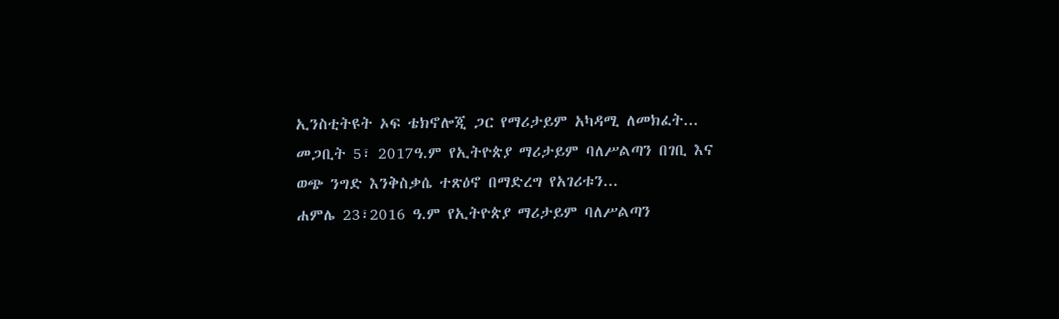ኢንስቲትዩት ኦፍ ቴክኖሎጂ ጋር የማሪታይም አካዳሚ ለመክፈት...
መጋቢት 5፣ 2017ዓ.ም የኢትዮጵያ ማሪታይም ባለሥልጣን በገቢ እና ወጭ ንግድ እንቅስቃሴ ተጽዕኖ በማድረግ የአገሪቱን...
ሐምሌ 23፣2016 ዓ.ም የኢትዮጵያ ማሪታይም ባለሥልጣን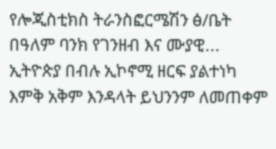የሎጂስቲክስ ትራንስፎርሜሽን ፅ/ቤት በዓለም ባንክ የገንዘብ እና ሙያዊ...
ኢትዮጵያ በብሉ ኢኮኖሚ ዘርፍ ያልተነካ እምቅ አቅም እንዳላት ይህንንም ለመጠቀም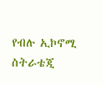የብሉ ኢኮኖሚ ስትራቴጂ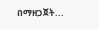በማዘጋጀት...